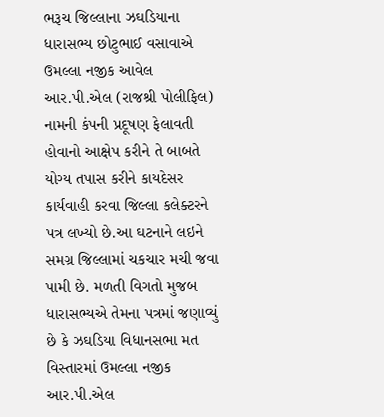ભરૂચ જિલ્લાના ઝઘડિયાના ધારાસભ્ય છોટુભાઈ વસાવાએ ઉમલ્લા નજીક આવેલ આર.પી.એલ (રાજશ્રી પોલીફિલ) નામની કંપની પ્રદૂષણ ફેલાવતી હોવાનો આક્ષેપ કરીને તે બાબતે યોગ્ય તપાસ કરીને કાયદેસર કાર્યવાહી કરવા જિલ્લા કલેક્ટરને પત્ર લખ્યો છે.આ ઘટનાને લઇને સમગ્ર જિલ્લામાં ચકચાર મચી જવા પામી છે. મળતી વિગતો મુજબ ધારાસભ્યએ તેમના પત્રમાં જણાવ્યું છે કે ઝઘડિયા વિધાનસભા મત વિસ્તારમાં ઉમલ્લા નજીક આર.પી.એલ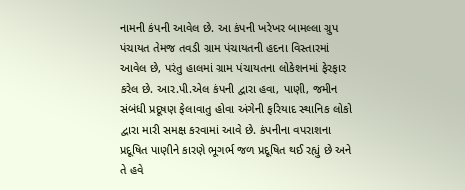નામની કંપની આવેલ છે. આ કંપની ખરેખર બામલ્લા ગ્રુપ પંચાયત તેમજ તવડી ગ્રામ પંચાયતની હદના વિસ્તારમાં આવેલ છે, પરંતુ હાલમાં ગ્રામ પંચાયતના લોકેશનમાં ફેરફાર કરેલ છે. આર.પી.એલ કંપની દ્વારા હવા, પાણી, જમીન સંબંધી પ્રદૂષણ ફેલાવાતુ હોવા અંગેની ફરિયાદ સ્થાનિક લોકો દ્વારા મારી સમક્ષ કરવામાં આવે છે. કંપનીના વપરાશના પ્રદૂષિત પાણીને કારણે ભૂગર્ભ જળ પ્રદૂષિત થઈ રહ્યું છે અને તે હવે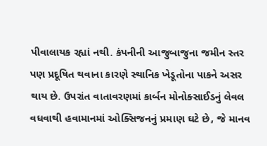પીવાલાયક રહ્યાં નથી. કંપનીની આજુબાજુના જમીન સ્તર પણ પ્રદૂષિત થવાના કારણે સ્થાનિક ખેડૂતોના પાકને અસર થાય છે. ઉપરાંત વાતાવરણમાં કાર્બન મોનોક્સાઈડનું લેવલ વધવાથી હવામાનમાં ઓક્સિજનનું પ્રમાણ ઘટે છે, જે માનવ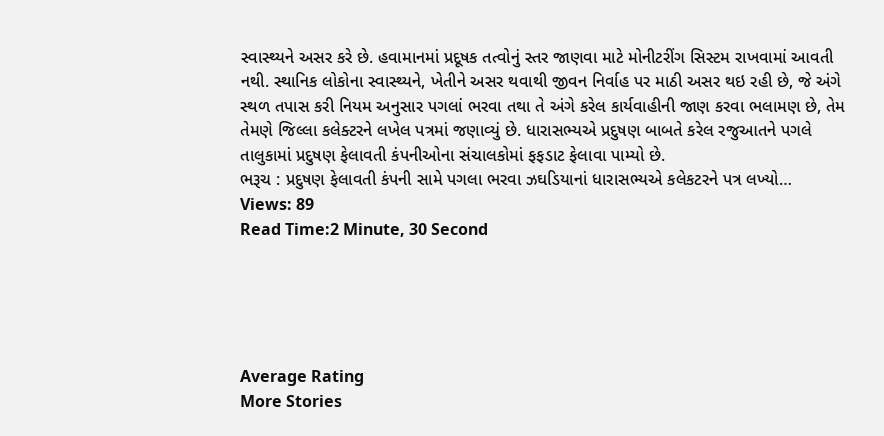સ્વાસ્થ્યને અસર કરે છે. હવામાનમાં પ્રદૂષક તત્વોનું સ્તર જાણવા માટે મોનીટરીંગ સિસ્ટમ રાખવામાં આવતી નથી. સ્થાનિક લોકોના સ્વાસ્થ્યને, ખેતીને અસર થવાથી જીવન નિર્વાહ પર માઠી અસર થઇ રહી છે, જે અંગે સ્થળ તપાસ કરી નિયમ અનુસાર પગલાં ભરવા તથા તે અંગે કરેલ કાર્યવાહીની જાણ કરવા ભલામણ છે, તેમ તેમણે જિલ્લા કલેક્ટરને લખેલ પત્રમાં જણાવ્યું છે. ધારાસભ્યએ પ્રદુષણ બાબતે કરેલ રજુઆતને પગલે તાલુકામાં પ્રદુષણ ફેલાવતી કંપનીઓના સંચાલકોમાં ફફડાટ ફેલાવા પામ્યો છે.
ભરૂચ : પ્રદુષણ ફેલાવતી કંપની સામે પગલા ભરવા ઝઘડિયાનાં ધારાસભ્યએ કલેકટરને પત્ર લખ્યો…
Views: 89
Read Time:2 Minute, 30 Second





Average Rating
More Stories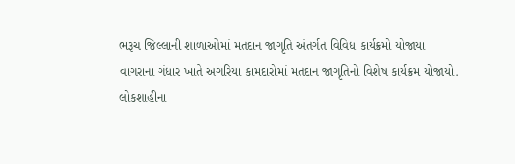ભરૂચ જિલ્લાની શાળાઓમાં મતદાન જાગૃતિ અંતર્ગત વિવિધ કાર્યક્રમો યોજાયા
વાગરાના ગંધાર ખાતે અગરિયા કામદારોમાં મતદાન જાગૃતિનો વિશેષ કાર્યક્રમ યોજાયો.
લોકશાહીના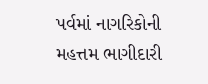પર્વમાં નાગરિકોની મહત્તમ ભાગીદારી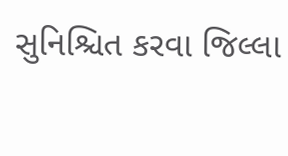સુનિશ્ચિત કરવા જિલ્લા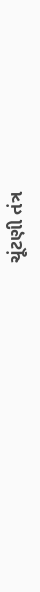ચૂંટણી તંત્ર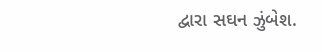દ્વારા સઘન ઝુંબેશ.